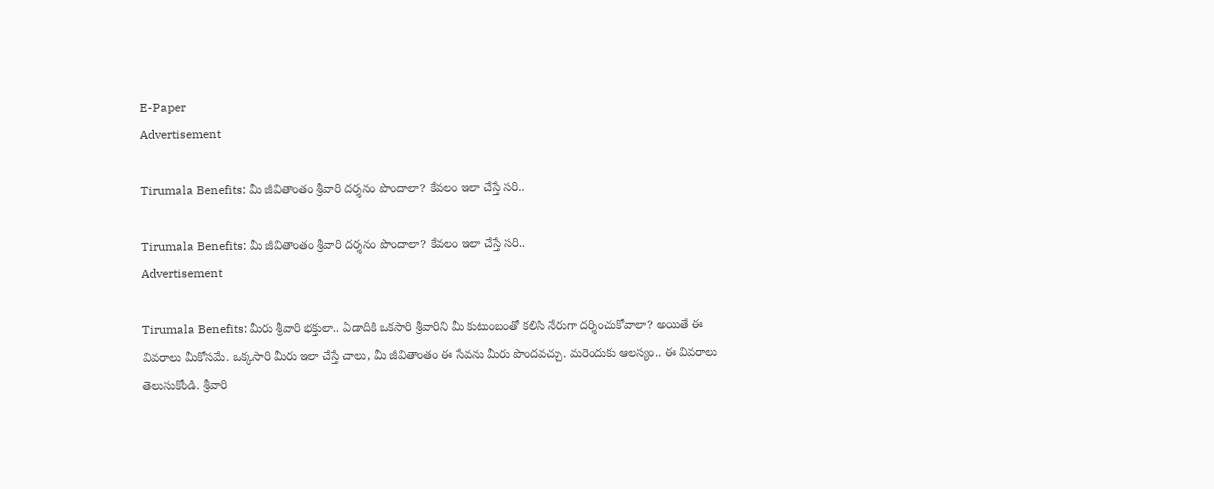E-Paper
Advertisement

Tirumala Benefits: మీ జీవితాంతం శ్రీవారి దర్శనం పొందాలా? కేవలం ఇలా చేస్తే సరి..

Tirumala Benefits: మీ జీవితాంతం శ్రీవారి దర్శనం పొందాలా? కేవలం ఇలా చేస్తే సరి..
Advertisement

Tirumala Benefits: మీరు శ్రీవారి భక్తులా.. ఏడాదికి ఒకసారి శ్రీవారిని మీ కుటుంబంతో కలిసి నేరుగా దర్శించుకోవాలా? అయితే ఈ వివరాలు మీకోసమే. ఒక్కసారి మీరు ఇలా చేస్తే చాలు, మీ జీవితాంతం ఈ సేవను మీరు పొందవచ్చు. మరెందుకు ఆలస్యం.. ఈ వివరాలు తెలుసుకోండి. శ్రీవారి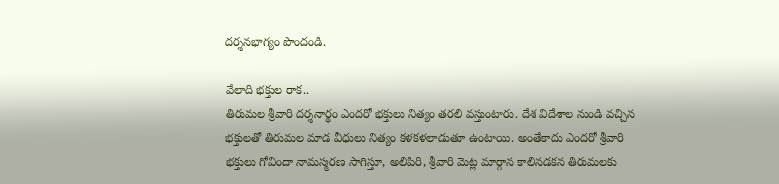దర్శనభాగ్యం పొందండి.

వేలాది భక్తుల రాక..
తిరుమల శ్రీవారి దర్శనార్థం ఎందరో భక్తులు నిత్యం తరలి వస్తుంటారు. దేశ విదేశాల నుండి వచ్చిన భక్తులతో తిరుమల మాడ వీధులు నిత్యం కళకళలాడుతూ ఉంటాయి. అంతేకాదు ఎందరో శ్రీవారి భక్తులు గోవిందా నామస్మరణ సాగిస్తూ, అలిపిరి, శ్రీవారి మెట్ల మార్గాన కాలినడకన తిరుమలకు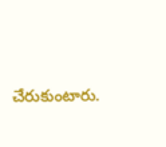చేరుకుంటారు.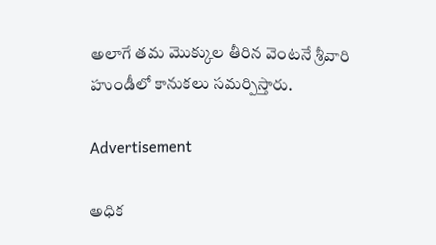అలాగే తమ మొక్కుల తీరిన వెంటనే శ్రీవారి హుండీలో కానుకలు సమర్పిస్తారు.

Advertisement

అధిక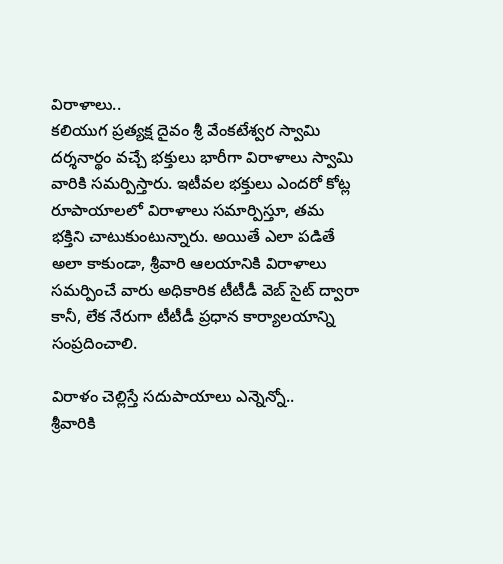విరాళాలు..
కలియుగ ప్రత్యక్ష దైవం శ్రీ వేంకటేశ్వర స్వామి దర్శనార్థం వచ్చే భక్తులు భారీగా విరాళాలు స్వామి వారికి సమర్పిస్తారు. ఇటీవల భక్తులు ఎందరో కోట్ల రూపాయాలలో విరాళాలు సమార్పిస్తూ, తమ భక్తిని చాటుకుంటున్నారు. అయితే ఎలా పడితే అలా కాకుండా, శ్రీవారి ఆలయానికి విరాళాలు సమర్పించే వారు అధికారిక టీటీడీ వెబ్ సైట్ ద్వారా కానీ, లేక నేరుగా టీటీడీ ప్రధాన కార్యాలయాన్ని సంప్రదించాలి.

విరాళం చెల్లిస్తే సదుపాయాలు ఎన్నెన్నో..
శ్రీవారికి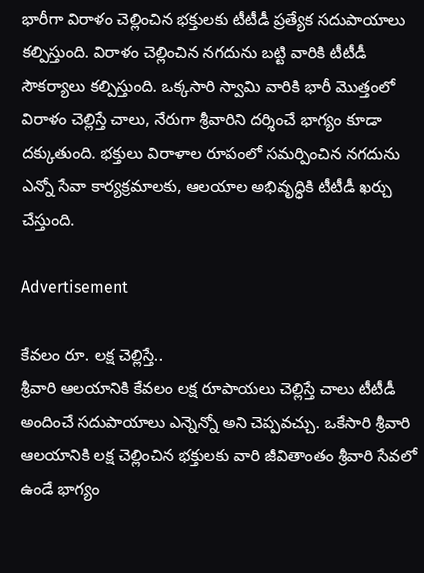భారీగా విరాళం చెల్లించిన భక్తులకు టీటీడీ ప్రత్యేక సదుపాయాలు కల్పిస్తుంది. విరాళం చెల్లించిన నగదును బట్టి వారికి టీటీడీ సౌకర్యాలు కల్పిస్తుంది. ఒక్కసారి స్వామి వారికి భారీ మొత్తంలో విరాళం చెల్లిస్తే చాలు, నేరుగా శ్రీవారిని దర్శించే భాగ్యం కూడా దక్కుతుంది. భక్తులు విరాళాల రూపంలో సమర్పించిన నగదును ఎన్నో సేవా కార్యక్రమాలకు, ఆలయాల అభివృద్ధికి టీటీడీ ఖర్చు చేస్తుంది.

Advertisement

కేవలం రూ. లక్ష చెల్లిస్తే..
శ్రీవారి ఆలయానికి కేవలం లక్ష రూపాయలు చెల్లిస్తే చాలు టీటీడీ అందించే సదుపాయాలు ఎన్నెన్నో అని చెప్పవచ్చు. ఒకేసారి శ్రీవారి ఆలయానికి లక్ష చెల్లించిన భక్తులకు వారి జీవితాంతం శ్రీవారి సేవలో ఉండే భాగ్యం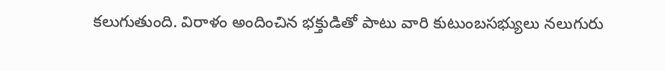కలుగుతుంది. విరాళం అందించిన భక్తుడితో పాటు వారి కుటుంబసభ్యులు నలుగురు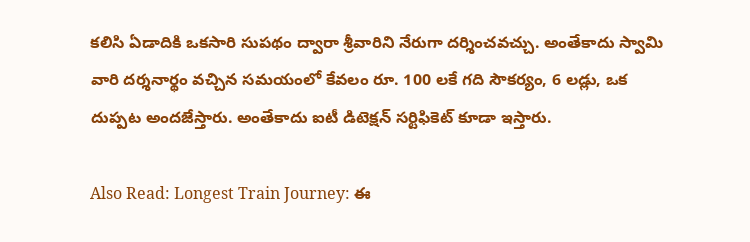కలిసి ఏడాదికి ఒకసారి సుపథం ద్వారా శ్రీవారిని నేరుగా దర్శించవచ్చు. అంతేకాదు స్వామి వారి దర్శనార్థం వచ్చిన సమయంలో కేవలం రూ. 100 లకే గది సౌకర్యం, 6 లడ్లు, ఒక దుప్పట అందజేస్తారు. అంతేకాదు ఐటీ డిటెక్షన్ సర్టిఫికెట్ కూడా ఇస్తారు.

Also Read: Longest Train Journey: ఈ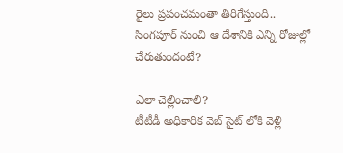రైలు ప్రపంచమంతా తిరిగేస్తుంది.. సింగపూర్ నుంచి ఆ దేశానికి ఎన్ని రోజుల్లో చేరుతుందంటే?

ఎలా చెల్లించాలి?
టీటీడీ అధికారిక వెబ్ సైట్ లోకి వెళ్లి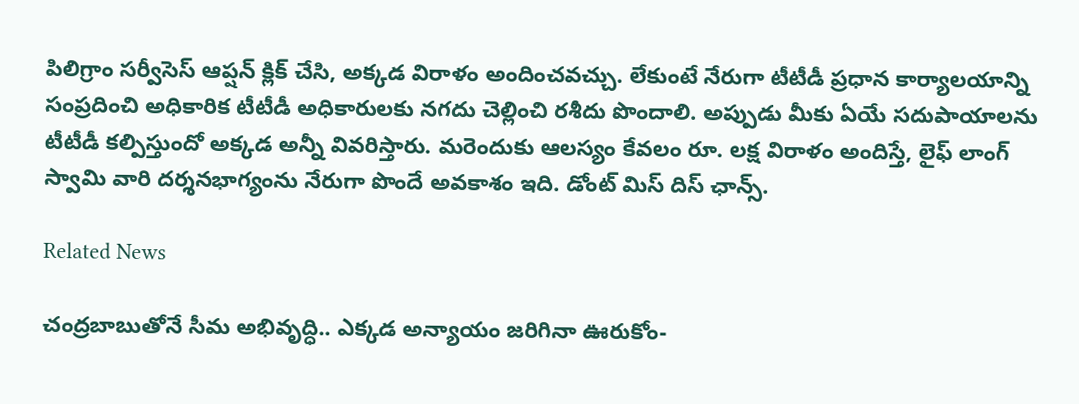పిలిగ్రాం సర్వీసెస్ ఆప్షన్ క్లిక్ చేసి, అక్కడ విరాళం అందించవచ్చు. లేకుంటే నేరుగా టీటీడీ ప్రధాన కార్యాలయాన్ని సంప్రదించి అధికారిక టీటీడీ అధికారులకు నగదు చెల్లించి రశీదు పొందాలి. అప్పుడు మీకు ఏయే సదుపాయాలను టీటీడీ కల్పిస్తుందో అక్కడ అన్నీ వివరిస్తారు. మరెందుకు ఆలస్యం కేవలం రూ. లక్ష విరాళం అందిస్తే, లైఫ్ లాంగ్ స్వామి వారి దర్శనభాగ్యంను నేరుగా పొందే అవకాశం ఇది. డోంట్ మిస్ దిస్ ఛాన్స్.

Related News

చంద్రబాబుతోనే సీమ అభివృద్ధి.. ఎక్కడ అన్యాయం జరిగినా ఊరుకోం-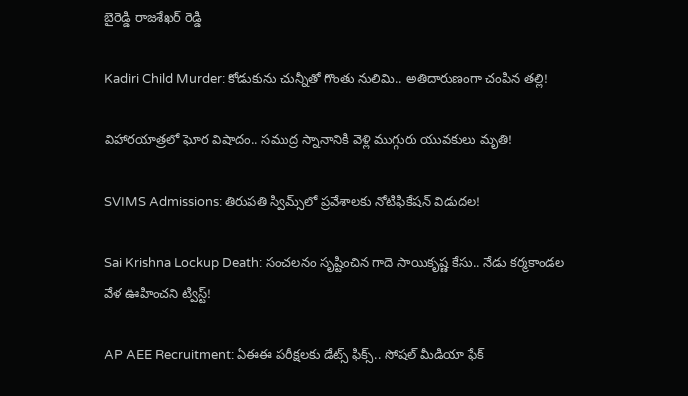బైరెడ్డి రాజశేఖర్ రెడ్డి

Kadiri Child Murder: కోడుకును చున్నీతో గొంతు నులిమి.. అతిదారుణంగా చంపిన తల్లి!

విహారయాత్రలో ఘోర విషాదం.. సముద్ర స్నానానికి వెళ్లి ముగ్గురు యువకులు మృతి!

SVIMS Admissions: తిరుపతి స్విమ్స్‌లో ప్రవేశాలకు నోటిఫికేషన్ విడుదల!

Sai Krishna Lockup Death: సంచలనం సృష్టించిన గాదె సాయికృష్ణ కేసు.. నేడు కర్మకాండల వేళ ఊహించని ట్విస్ట్!

AP AEE Recruitment: ఏఈఈ పరీక్షలకు డేట్స్ ఫిక్స్.. సోషల్ మీడియా ఫేక్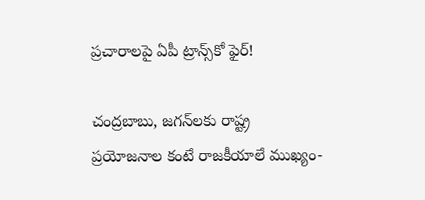ప్రచారాలపై ఏపీ ట్రాన్స్‌కో ఫైర్!

చంద్రబాబు, జగన్‌లకు రాష్ట్ర ప్రయోజనాల కంటే రాజకీయాలే ముఖ్యం-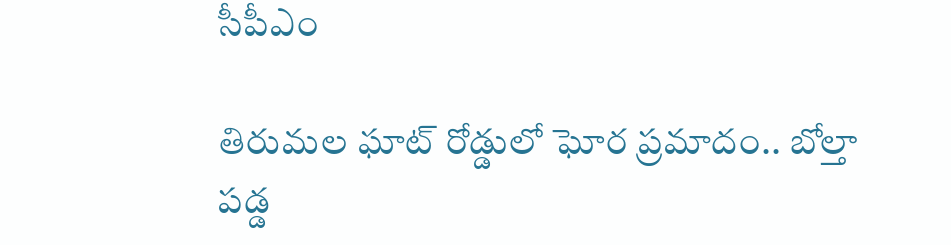సీపీఎం

తిరుమల ఘాట్ రోడ్డులో ఘోర ప్రమాదం.. బోల్తా పడ్డ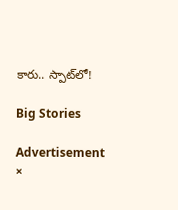కారు.. స్పాట్‌లో!

Big Stories

Advertisement
×